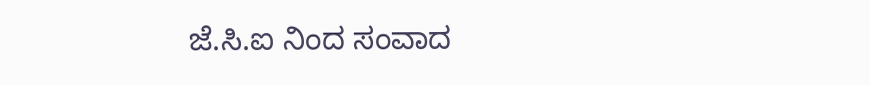ಜೆ.ಸಿ.ಐ ನಿಂದ ಸಂವಾದ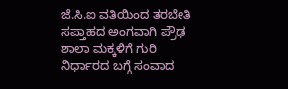ಜೆ.ಸಿ.ಐ ವತಿಯಿಂದ ತರಬೇತಿ ಸಪ್ತಾಹದ ಅಂಗವಾಗಿ ಪ್ರೌಢ ಶಾಲಾ ಮಕ್ಕಳಿಗೆ ಗುರಿ ನಿರ್ಧಾರದ ಬಗ್ಗೆ ಸಂವಾದ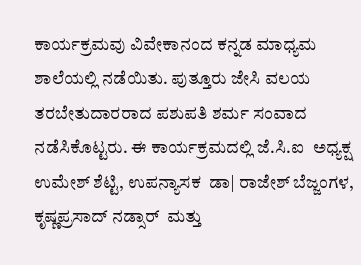ಕಾರ್ಯಕ್ರಮವು ವಿವೇಕಾನಂದ ಕನ್ನಡ ಮಾಧ್ಯಮ ಶಾಲೆಯಲ್ಲಿ ನಡೆಯಿತು. ಪುತ್ತೂರು ಜೇಸಿ ವಲಯ ತರಬೇತುದಾರರಾದ ಪಶುಪತಿ ಶರ್ಮ ಸಂವಾದ ನಡೆಸಿಕೊಟ್ಟರು. ಈ ಕಾರ್ಯಕ್ರಮದಲ್ಲಿ ಜೆ.ಸಿ.ಐ  ಅಧ್ಯಕ್ಷ ಉಮೇಶ್ ಶೆಟ್ಟಿ, ಉಪನ್ಯಾಸಕ  ಡಾ| ರಾಜೇಶ್ ಬೆಜ್ಜಂಗಳ, ಕೃಷ್ಣಪ್ರಸಾದ್ ನಡ್ಸಾರ್  ಮತ್ತು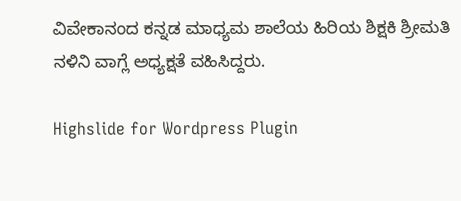ವಿವೇಕಾನಂದ ಕನ್ನಡ ಮಾಧ್ಯಮ ಶಾಲೆಯ ಹಿರಿಯ ಶಿಕ್ಷಕಿ ಶ್ರೀಮತಿ ನಳಿನಿ ವಾಗ್ಲೆ ಅಧ್ಯಕ್ಷತೆ ವಹಿಸಿದ್ದರು.

Highslide for Wordpress Plugin